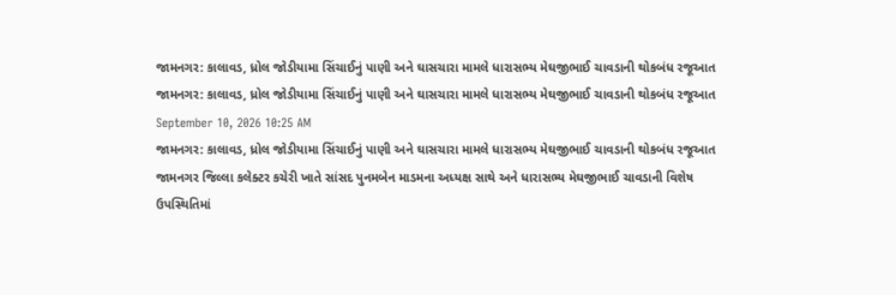જામનગર: કાલાવડ, ધ્રોલ જોડીયામા સિંચાઈનું પાણી અને ઘાસચારા મામલે ધારાસભ્ય મેઘજીભાઈ ચાવડાની થોકબંધ રજૂઆત
જામનગર: કાલાવડ, ધ્રોલ જોડીયામા સિંચાઈનું પાણી અને ઘાસચારા મામલે ધારાસભ્ય મેઘજીભાઈ ચાવડાની થોકબંધ રજૂઆત
September 10, 2026 10:25 AM
જામનગર: કાલાવડ, ધ્રોલ જોડીયામા સિંચાઈનું પાણી અને ઘાસચારા મામલે ધારાસભ્ય મેઘજીભાઈ ચાવડાની થોકબંધ રજૂઆત
જામનગર જિલ્લા કલેક્ટર કચેરી ખાતે સાંસદ પુનમબેન માડમના અધ્યક્ષ સાથે અને ધારાસભ્ય મેઘજીભાઈ ચાવડાની વિશેષ ઉપસ્થિતિમાં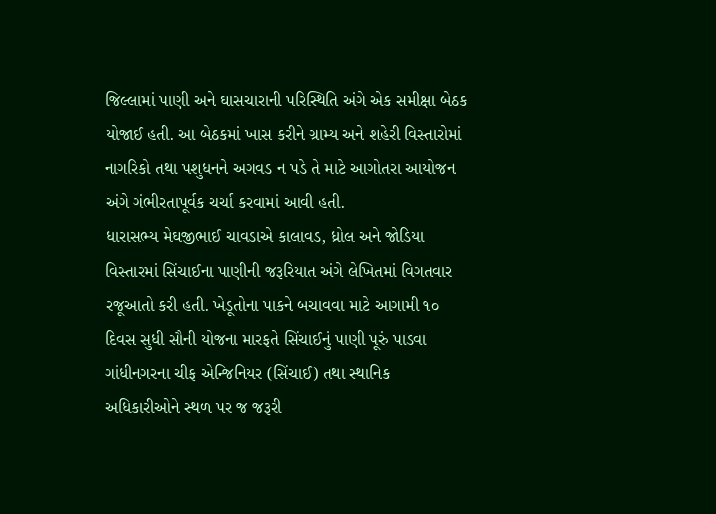જિલ્લામાં પાણી અને ઘાસચારાની પરિસ્થિતિ અંગે એક સમીક્ષા બેઠક યોજાઈ હતી. આ બેઠકમાં ખાસ કરીને ગ્રામ્ય અને શહેરી વિસ્તારોમાં નાગરિકો તથા પશુધનને અગવડ ન પડે તે માટે આગોતરા આયોજન અંગે ગંભીરતાપૂર્વક ચર્ચા કરવામાં આવી હતી.
ધારાસભ્ય મેઘજીભાઈ ચાવડાએ કાલાવડ, ધ્રોલ અને જોડિયા વિસ્તારમાં સિંચાઈના પાણીની જરૂરિયાત અંગે લેખિતમાં વિગતવાર રજૂઆતો કરી હતી. ખેડૂતોના પાકને બચાવવા માટે આગામી ૧૦ દિવસ સુધી સૌની યોજના મારફતે સિંચાઈનું પાણી પૂરું પાડવા ગાંધીનગરના ચીફ એન્જિનિયર (સિંચાઈ) તથા સ્થાનિક અધિકારીઓને સ્થળ પર જ જરૂરી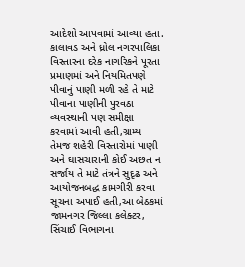આદેશો આપવામાં આવ્યા હતા.
કાલાવડ અને ધ્રોલ નગરપાલિકા વિસ્તારના દરેક નાગરિકને પૂરતા પ્રમાણમાં અને નિયમિતપણે પીવાનું પાણી મળી રહે તે માટે પીવાના પાણીની પુરવઠા વ્યવસ્થાની પણ સમીક્ષા કરવામાં આવી હતી,ગ્રામ્ય તેમજ શહેરી વિસ્તારોમાં પાણી અને ઘાસચારાની કોઈ અછત ન સર્જાય તે માટે તંત્રને સુદૃઢ અને આયોજનબદ્ધ કામગીરી કરવા સૂચના અપાઈ હતી,આ બેઠકમાં જામનગર જિલ્લા કલેક્ટર, સિંચાઈ વિભાગના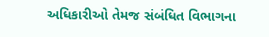અધિકારીઓ તેમજ સંબંધિત વિભાગના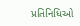પ્રતિનિધિઓ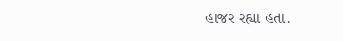હાજર રહ્યા હતા.